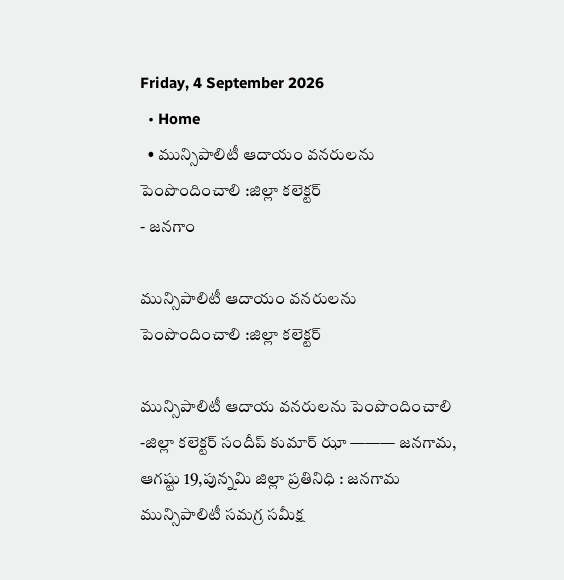Friday, 4 September 2026
  • Home
  • మున్సిపాలిటీ ఆదాయం వనరులను పెంపొందించాలి :జిల్లా కలెక్టర్
- జనగాం

మున్సిపాలిటీ ఆదాయం వనరులను పెంపొందించాలి :జిల్లా కలెక్టర్

మున్సిపాలిటీ ఆదాయ వనరులను పెంపొందించాలి -జిల్లా కలెక్టర్ సందీప్ కుమార్ ఝా ——— జనగామ, ఆగష్టు 19,పున్నమి జిల్లా ప్రతినిధి : జనగామ మున్సిపాలిటీ సమగ్ర సమీక్ష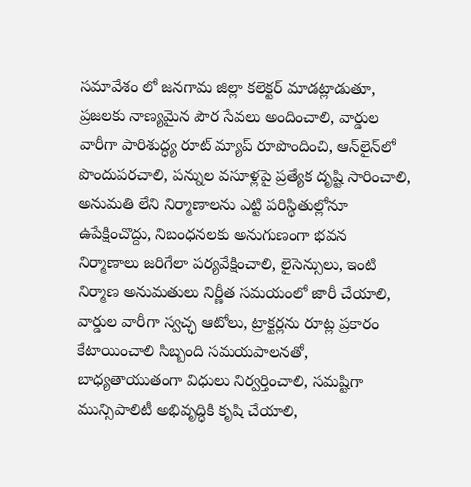సమావేశం లో జనగామ జిల్లా కలెక్టర్ మాడట్లాడుతూ, ప్రజలకు నాణ్యమైన పౌర సేవలు అందించాలి, వార్డుల వారీగా పారిశుద్ధ్య రూట్ మ్యాప్ రూపొందించి, ఆన్‌లైన్‌లో పొందుపరచాలి, పన్నుల వసూళ్లపై ప్రత్యేక దృష్టి సారించాలి, అనుమతి లేని నిర్మాణాలను ఎట్టి పరిస్థితుల్లోనూ ఉపేక్షించొద్దు, నిబంధనలకు అనుగుణంగా భవన నిర్మాణాలు జరిగేలా పర్యవేక్షించాలి, లైసెన్సులు, ఇంటి నిర్మాణ అనుమతులు నిర్ణీత సమయంలో జారీ చేయాలి, వార్డుల వారీగా స్వచ్ఛ ఆటోలు, ట్రాక్టర్లను రూట్ల ప్రకారం కేటాయించాలి సిబ్బంది సమయపాలనతో, బాధ్యతాయుతంగా విధులు నిర్వర్తించాలి, సమష్టిగా మున్సిపాలిటీ అభివృద్ధికి కృషి చేయాలి,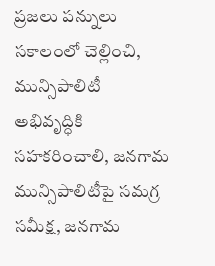ప్రజలు పన్నులు సకాలంలో చెల్లించి, మున్సిపాలిటీ అభివృద్ధికి సహకరించాలి, జనగామ మున్సిపాలిటీపై సమగ్ర సమీక్ష, జనగామ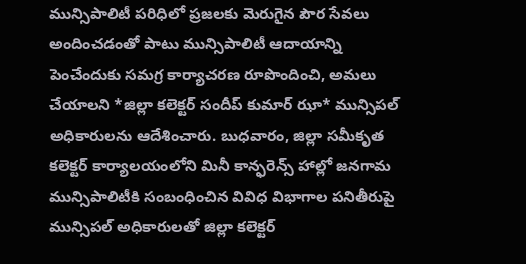మున్సిపాలిటీ పరిధిలో ప్రజలకు మెరుగైన పౌర సేవలు అందించడంతో పాటు మున్సిపాలిటీ ఆదాయాన్ని పెంచేందుకు సమగ్ర కార్యాచరణ రూపొందించి, అమలు చేయాలని *జిల్లా కలెక్టర్ సందీప్ కుమార్ ఝా* మున్సిపల్ అధికారులను ఆదేశించారు. బుధవారం, జిల్లా సమీకృత కలెక్టర్ కార్యాలయంలోని మినీ కాన్ఫరెన్స్ హాల్లో జనగామ మున్సిపాలిటీకి సంబంధించిన వివిధ విభాగాల పనితీరుపై మున్సిపల్ అధికారులతో జిల్లా కలెక్టర్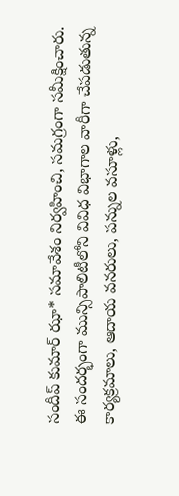సందీప్ కుమార్ ఝా* సమావేశం నిర్వహించి, సమగ్రంగా సమీక్షించారు. ఈ సందర్భంగా మున్సిపాలిటీలోని వివిధ విభాగాల వారీగా చేపడుతున్న కార్యక్రమాలు, ఆదాయ వనరులు, పన్నుల వసూళ్లు,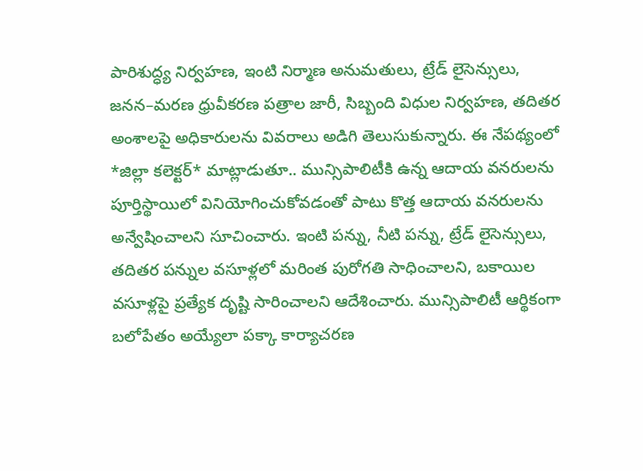పారిశుద్ధ్య నిర్వహణ, ఇంటి నిర్మాణ అనుమతులు, ట్రేడ్ లైసెన్సులు, జనన–మరణ ధ్రువీకరణ పత్రాల జారీ, సిబ్బంది విధుల నిర్వహణ, తదితర అంశాలపై అధికారులను వివరాలు అడిగి తెలుసుకున్నారు. ఈ నేపథ్యంలో *జిల్లా కలెక్టర్* మాట్లాడుతూ.. మున్సిపాలిటీకి ఉన్న ఆదాయ వనరులను పూర్తిస్థాయిలో వినియోగించుకోవడంతో పాటు కొత్త ఆదాయ వనరులను అన్వేషించాలని సూచించారు. ఇంటి పన్ను, నీటి పన్ను, ట్రేడ్ లైసెన్సులు, తదితర పన్నుల వసూళ్లలో మరింత పురోగతి సాధించాలని, బకాయిల వసూళ్లపై ప్రత్యేక దృష్టి సారించాలని ఆదేశించారు. మున్సిపాలిటీ ఆర్థికంగా బలోపేతం అయ్యేలా పక్కా కార్యాచరణ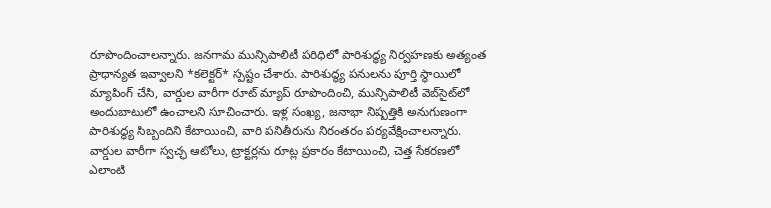రూపొందించాలన్నారు. జనగామ మున్సిపాలిటీ పరిధిలో పారిశుద్ధ్య నిర్వహణకు అత్యంత ప్రాధాన్యత ఇవ్వాలని *కలెక్టర్* స్పష్టం చేశారు. పారిశుద్ధ్య పనులను పూర్తి స్థాయిలో మ్యాపింగ్ చేసి, వార్డుల వారీగా రూట్ మ్యాప్ రూపొందించి, మున్సిపాలిటీ వెబ్‌సైట్‌లో అందుబాటులో ఉంచాలని సూచించారు. ఇళ్ల సంఖ్య, జనాభా నిష్పత్తికి అనుగుణంగా పారిశుద్ధ్య సిబ్బందిని కేటాయించి, వారి పనితీరును నిరంతరం పర్యవేక్షించాలన్నారు. వార్డుల వారీగా స్వచ్ఛ ఆటోలు, ట్రాక్టర్లను రూట్ల ప్రకారం కేటాయించి, చెత్త సేకరణలో ఎలాంటి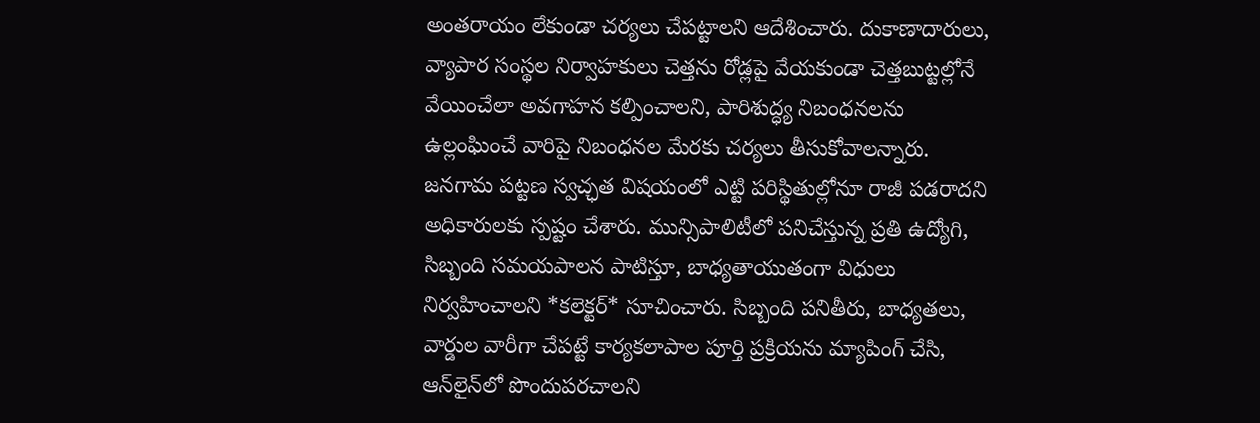అంతరాయం లేకుండా చర్యలు చేపట్టాలని ఆదేశించారు. దుకాణాదారులు, వ్యాపార సంస్థల నిర్వాహకులు చెత్తను రోడ్లపై వేయకుండా చెత్తబుట్టల్లోనే వేయించేలా అవగాహన కల్పించాలని, పారిశుద్ధ్య నిబంధనలను ఉల్లంఘించే వారిపై నిబంధనల మేరకు చర్యలు తీసుకోవాలన్నారు. జనగామ పట్టణ స్వచ్ఛత విషయంలో ఎట్టి పరిస్థితుల్లోనూ రాజీ పడరాదని అధికారులకు స్పష్టం చేశారు. మున్సిపాలిటీలో పనిచేస్తున్న ప్రతి ఉద్యోగి, సిబ్బంది సమయపాలన పాటిస్తూ, బాధ్యతాయుతంగా విధులు నిర్వహించాలని *కలెక్టర్* సూచించారు. సిబ్బంది పనితీరు, బాధ్యతలు, వార్డుల వారీగా చేపట్టే కార్యకలాపాల పూర్తి ప్రక్రియను మ్యాపింగ్ చేసి, ఆన్‌లైన్‌లో పొందుపరచాలని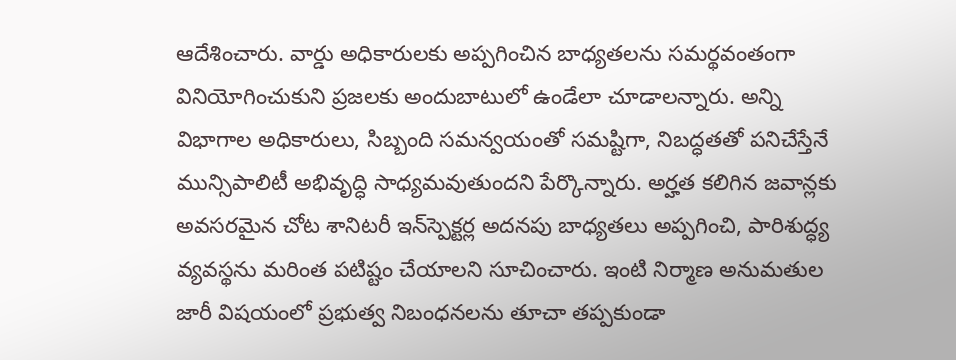ఆదేశించారు. వార్డు అధికారులకు అప్పగించిన బాధ్యతలను సమర్థవంతంగా వినియోగించుకుని ప్రజలకు అందుబాటులో ఉండేలా చూడాలన్నారు. అన్ని విభాగాల అధికారులు, సిబ్బంది సమన్వయంతో సమష్టిగా, నిబద్ధతతో పనిచేస్తేనే మున్సిపాలిటీ అభివృద్ధి సాధ్యమవుతుందని పేర్కొన్నారు. అర్హత కలిగిన జవాన్లకు అవసరమైన చోట శానిటరీ ఇన్‌స్పెక్టర్ల అదనపు బాధ్యతలు అప్పగించి, పారిశుద్ధ్య వ్యవస్థను మరింత పటిష్టం చేయాలని సూచించారు. ఇంటి నిర్మాణ అనుమతుల జారీ విషయంలో ప్రభుత్వ నిబంధనలను తూచా తప్పకుండా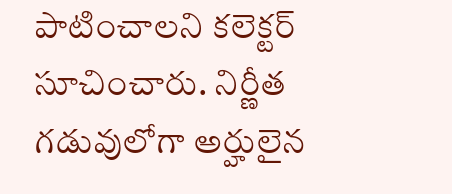పాటించాలని కలెక్టర్ సూచించారు. నిర్ణీత గడువులోగా అర్హులైన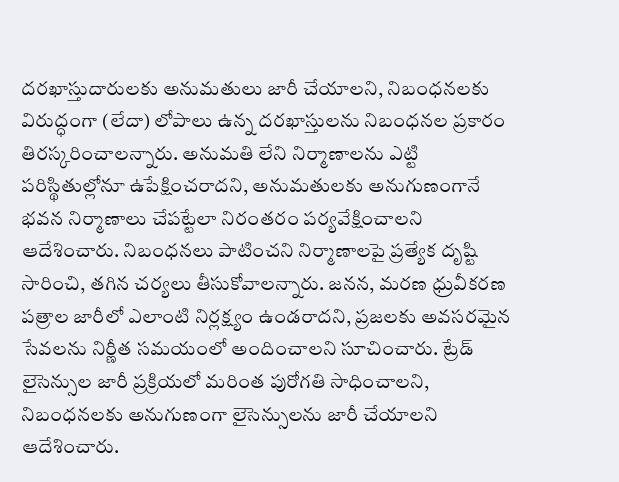దరఖాస్తుదారులకు అనుమతులు జారీ చేయాలని, నిబంధనలకు విరుద్ధంగా (లేదా) లోపాలు ఉన్న దరఖాస్తులను నిబంధనల ప్రకారం తిరస్కరించాలన్నారు. అనుమతి లేని నిర్మాణాలను ఎట్టి పరిస్థితుల్లోనూ ఉపేక్షించరాదని, అనుమతులకు అనుగుణంగానే భవన నిర్మాణాలు చేపట్టేలా నిరంతరం పర్యవేక్షించాలని ఆదేశించారు. నిబంధనలు పాటించని నిర్మాణాలపై ప్రత్యేక దృష్టి సారించి, తగిన చర్యలు తీసుకోవాలన్నారు. జనన, మరణ ధ్రువీకరణ పత్రాల జారీలో ఎలాంటి నిర్లక్ష్యం ఉండరాదని, ప్రజలకు అవసరమైన సేవలను నిర్ణీత సమయంలో అందించాలని సూచించారు. ట్రేడ్ లైసెన్సుల జారీ ప్రక్రియలో మరింత పురోగతి సాధించాలని, నిబంధనలకు అనుగుణంగా లైసెన్సులను జారీ చేయాలని ఆదేశించారు.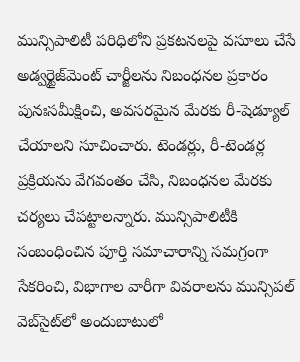మున్సిపాలిటీ పరిధిలోని ప్రకటనలపై వసూలు చేసే అడ్వర్టైజ్‌మెంట్ చార్జీలను నిబంధనల ప్రకారం పునఃసమీక్షించి, అవసరమైన మేరకు రీ-షెడ్యూల్ చేయాలని సూచించారు. టెండర్లు, రీ-టెండర్ల ప్రక్రియను వేగవంతం చేసి, నిబంధనల మేరకు చర్యలు చేపట్టాలన్నారు. మున్సిపాలిటీకి సంబంధించిన పూర్తి సమాచారాన్ని సమగ్రంగా సేకరించి, విభాగాల వారీగా వివరాలను మున్సిపల్ వెబ్‌సైట్‌లో అందుబాటులో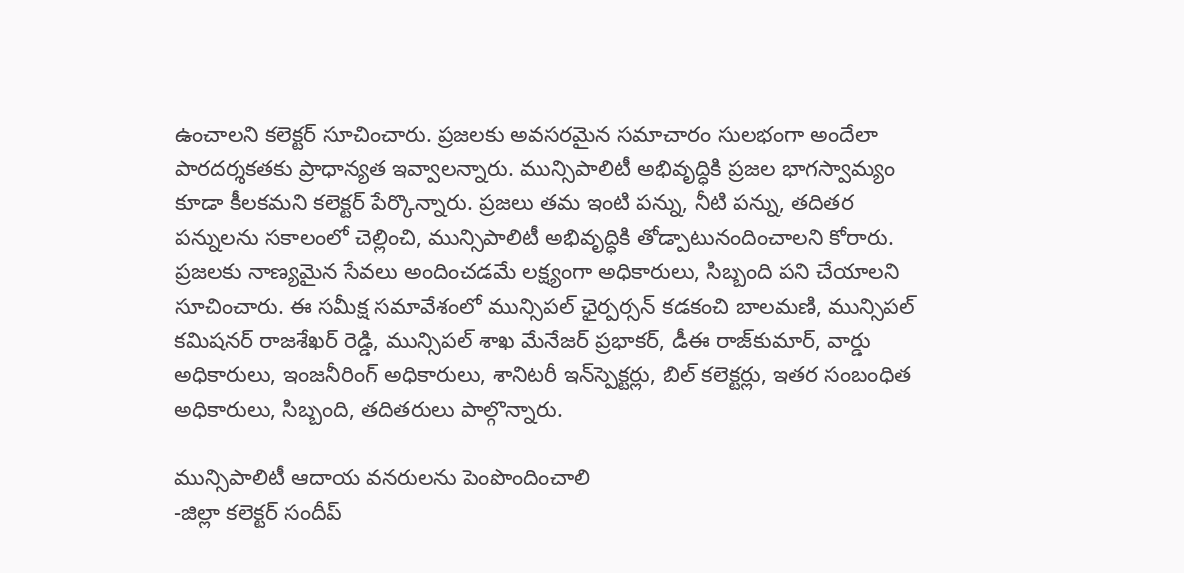ఉంచాలని కలెక్టర్ సూచించారు. ప్రజలకు అవసరమైన సమాచారం సులభంగా అందేలా పారదర్శకతకు ప్రాధాన్యత ఇవ్వాలన్నారు. మున్సిపాలిటీ అభివృద్ధికి ప్రజల భాగస్వామ్యం కూడా కీలకమని కలెక్టర్ పేర్కొన్నారు. ప్రజలు తమ ఇంటి పన్ను, నీటి పన్ను, తదితర పన్నులను సకాలంలో చెల్లించి, మున్సిపాలిటీ అభివృద్ధికి తోడ్పాటునందించాలని కోరారు. ప్రజలకు నాణ్యమైన సేవలు అందించడమే లక్ష్యంగా అధికారులు, సిబ్బంది పని చేయాలని సూచించారు. ఈ సమీక్ష సమావేశంలో మున్సిపల్ ఛైర్పర్సన్ కడకంచి బాలమణి, మున్సిపల్ కమిషనర్ రాజశేఖర్ రెడ్డి, మున్సిపల్ శాఖ మేనేజర్ ప్రభాకర్, డీఈ రాజ్‌కుమార్, వార్డు అధికారులు, ఇంజనీరింగ్ అధికారులు, శానిటరీ ఇన్‌స్పెక్టర్లు, బిల్ కలెక్టర్లు, ఇతర సంబంధిత అధికారులు, సిబ్బంది, తదితరులు పాల్గొన్నారు.

మున్సిపాలిటీ ఆదాయ వనరులను పెంపొందించాలి
-జిల్లా కలెక్టర్ సందీప్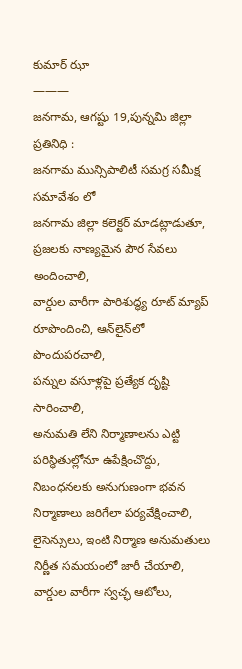కుమార్ ఝా
———
జనగామ, ఆగష్టు 19,పున్నమి జిల్లా ప్రతినిధి :
జనగామ మున్సిపాలిటీ సమగ్ర సమీక్ష సమావేశం లో
జనగామ జిల్లా కలెక్టర్ మాడట్లాడుతూ,
ప్రజలకు నాణ్యమైన పౌర సేవలు అందించాలి,
వార్డుల వారీగా పారిశుద్ధ్య రూట్ మ్యాప్ రూపొందించి, ఆన్‌లైన్‌లో పొందుపరచాలి,
పన్నుల వసూళ్లపై ప్రత్యేక దృష్టి సారించాలి,
అనుమతి లేని నిర్మాణాలను ఎట్టి పరిస్థితుల్లోనూ ఉపేక్షించొద్దు,
నిబంధనలకు అనుగుణంగా భవన నిర్మాణాలు జరిగేలా పర్యవేక్షించాలి,
లైసెన్సులు, ఇంటి నిర్మాణ అనుమతులు నిర్ణీత సమయంలో జారీ చేయాలి,
వార్డుల వారీగా స్వచ్ఛ ఆటోలు,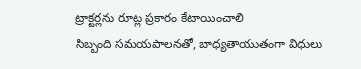ట్రాక్టర్లను రూట్ల ప్రకారం కేటాయించాలి
సిబ్బంది సమయపాలనతో, బాధ్యతాయుతంగా విధులు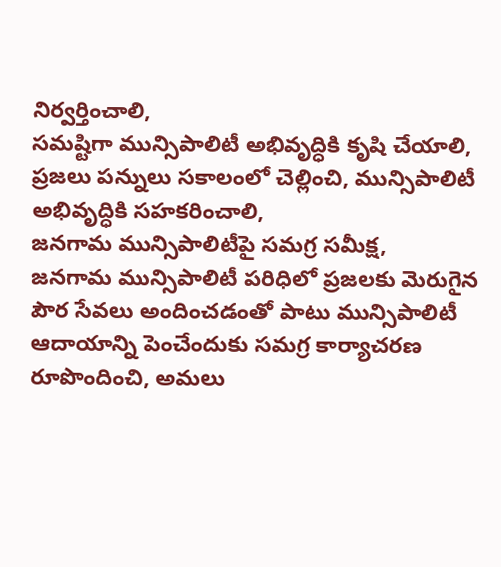నిర్వర్తించాలి,
సమష్టిగా మున్సిపాలిటీ అభివృద్ధికి కృషి చేయాలి,
ప్రజలు పన్నులు సకాలంలో చెల్లించి, మున్సిపాలిటీ అభివృద్ధికి సహకరించాలి,
జనగామ మున్సిపాలిటీపై సమగ్ర సమీక్ష,
జనగామ మున్సిపాలిటీ పరిధిలో ప్రజలకు మెరుగైన పౌర సేవలు అందించడంతో పాటు మున్సిపాలిటీ ఆదాయాన్ని పెంచేందుకు సమగ్ర కార్యాచరణ రూపొందించి, అమలు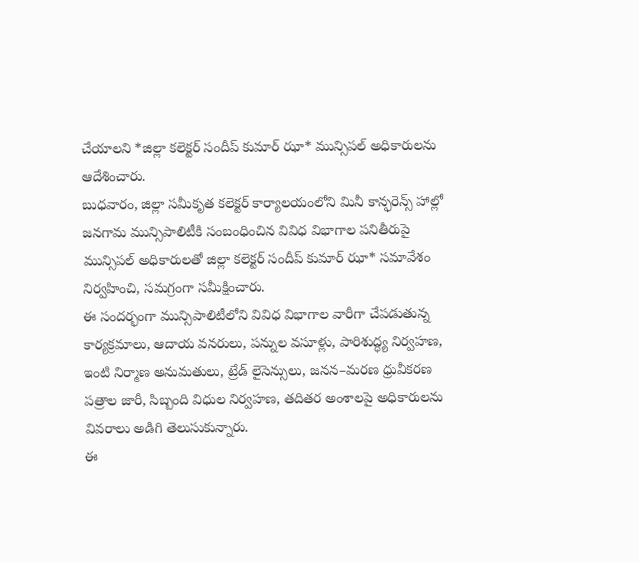చేయాలని *జిల్లా కలెక్టర్ సందీప్ కుమార్ ఝా* మున్సిపల్ అధికారులను ఆదేశించారు.
బుధవారం, జిల్లా సమీకృత కలెక్టర్ కార్యాలయంలోని మినీ కాన్ఫరెన్స్ హాల్లో జనగామ మున్సిపాలిటీకి సంబంధించిన వివిధ విభాగాల పనితీరుపై మున్సిపల్ అధికారులతో జిల్లా కలెక్టర్ సందీప్ కుమార్ ఝా* సమావేశం నిర్వహించి, సమగ్రంగా సమీక్షించారు.
ఈ సందర్భంగా మున్సిపాలిటీలోని వివిధ విభాగాల వారీగా చేపడుతున్న కార్యక్రమాలు, ఆదాయ వనరులు, పన్నుల వసూళ్లు, పారిశుద్ధ్య నిర్వహణ, ఇంటి నిర్మాణ అనుమతులు, ట్రేడ్ లైసెన్సులు, జనన–మరణ ధ్రువీకరణ పత్రాల జారీ, సిబ్బంది విధుల నిర్వహణ, తదితర అంశాలపై అధికారులను వివరాలు అడిగి తెలుసుకున్నారు.
ఈ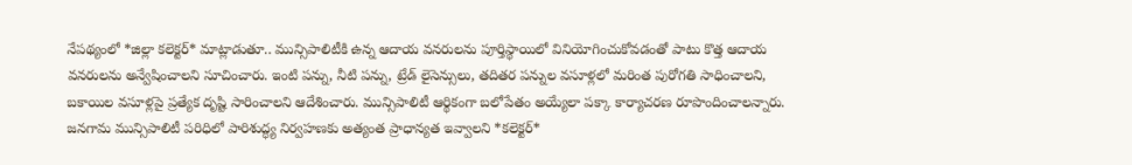నేపథ్యంలో *జిల్లా కలెక్టర్* మాట్లాడుతూ.. మున్సిపాలిటీకి ఉన్న ఆదాయ వనరులను పూర్తిస్థాయిలో వినియోగించుకోవడంతో పాటు కొత్త ఆదాయ వనరులను అన్వేషించాలని సూచించారు. ఇంటి పన్ను, నీటి పన్ను, ట్రేడ్ లైసెన్సులు, తదితర పన్నుల వసూళ్లలో మరింత పురోగతి సాధించాలని, బకాయిల వసూళ్లపై ప్రత్యేక దృష్టి సారించాలని ఆదేశించారు. మున్సిపాలిటీ ఆర్థికంగా బలోపేతం అయ్యేలా పక్కా కార్యాచరణ రూపొందించాలన్నారు.
జనగామ మున్సిపాలిటీ పరిధిలో పారిశుద్ధ్య నిర్వహణకు అత్యంత ప్రాధాన్యత ఇవ్వాలని *కలెక్టర్*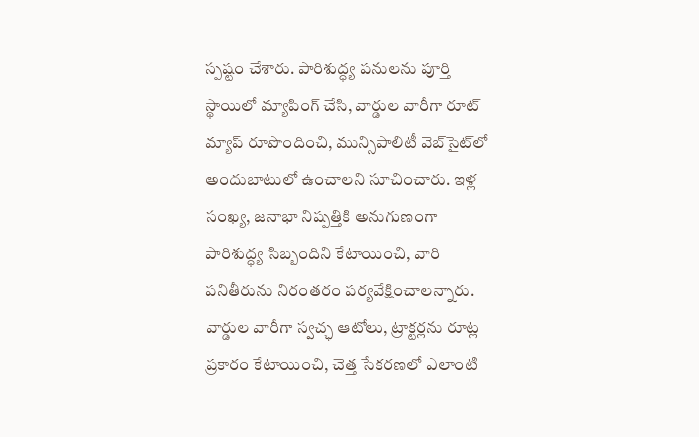స్పష్టం చేశారు. పారిశుద్ధ్య పనులను పూర్తి స్థాయిలో మ్యాపింగ్ చేసి, వార్డుల వారీగా రూట్ మ్యాప్ రూపొందించి, మున్సిపాలిటీ వెబ్‌సైట్‌లో అందుబాటులో ఉంచాలని సూచించారు. ఇళ్ల సంఖ్య, జనాభా నిష్పత్తికి అనుగుణంగా పారిశుద్ధ్య సిబ్బందిని కేటాయించి, వారి పనితీరును నిరంతరం పర్యవేక్షించాలన్నారు. వార్డుల వారీగా స్వచ్ఛ ఆటోలు, ట్రాక్టర్లను రూట్ల ప్రకారం కేటాయించి, చెత్త సేకరణలో ఎలాంటి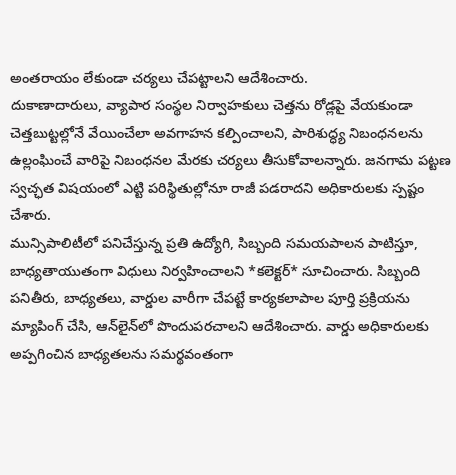అంతరాయం లేకుండా చర్యలు చేపట్టాలని ఆదేశించారు.
దుకాణాదారులు, వ్యాపార సంస్థల నిర్వాహకులు చెత్తను రోడ్లపై వేయకుండా చెత్తబుట్టల్లోనే వేయించేలా అవగాహన కల్పించాలని, పారిశుద్ధ్య నిబంధనలను ఉల్లంఘించే వారిపై నిబంధనల మేరకు చర్యలు తీసుకోవాలన్నారు. జనగామ పట్టణ స్వచ్ఛత విషయంలో ఎట్టి పరిస్థితుల్లోనూ రాజీ పడరాదని అధికారులకు స్పష్టం చేశారు.
మున్సిపాలిటీలో పనిచేస్తున్న ప్రతి ఉద్యోగి, సిబ్బంది సమయపాలన పాటిస్తూ, బాధ్యతాయుతంగా విధులు నిర్వహించాలని *కలెక్టర్* సూచించారు. సిబ్బంది పనితీరు, బాధ్యతలు, వార్డుల వారీగా చేపట్టే కార్యకలాపాల పూర్తి ప్రక్రియను మ్యాపింగ్ చేసి, ఆన్‌లైన్‌లో పొందుపరచాలని ఆదేశించారు. వార్డు అధికారులకు అప్పగించిన బాధ్యతలను సమర్థవంతంగా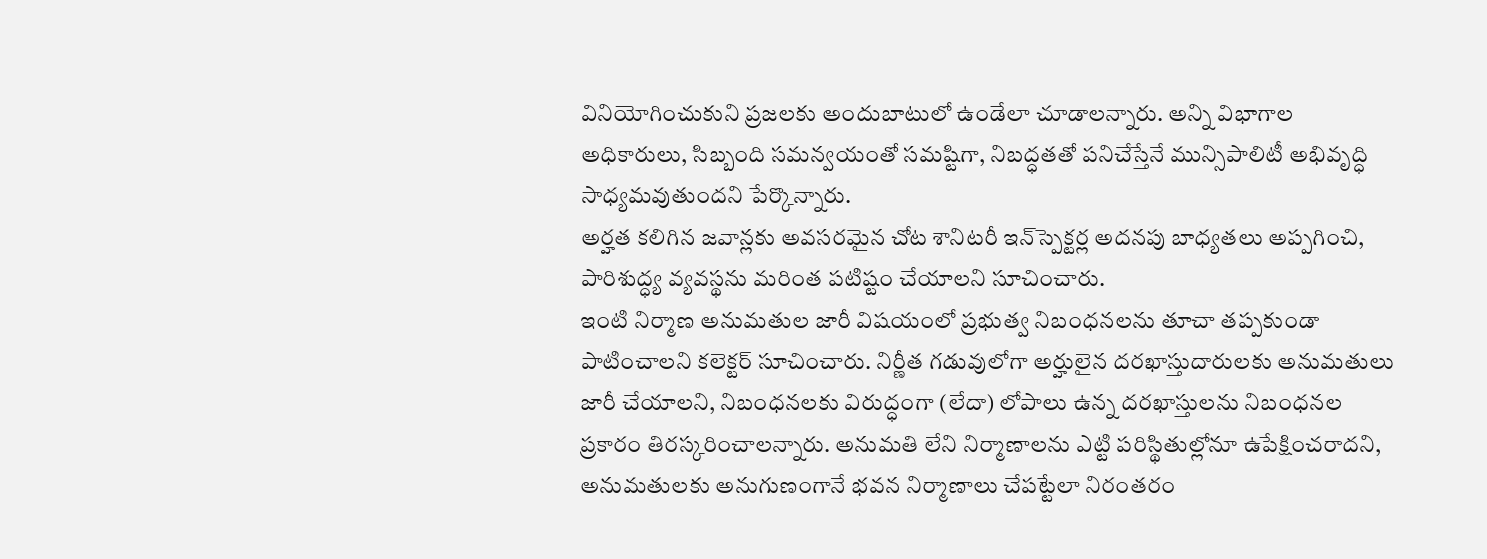వినియోగించుకుని ప్రజలకు అందుబాటులో ఉండేలా చూడాలన్నారు. అన్ని విభాగాల అధికారులు, సిబ్బంది సమన్వయంతో సమష్టిగా, నిబద్ధతతో పనిచేస్తేనే మున్సిపాలిటీ అభివృద్ధి సాధ్యమవుతుందని పేర్కొన్నారు.
అర్హత కలిగిన జవాన్లకు అవసరమైన చోట శానిటరీ ఇన్‌స్పెక్టర్ల అదనపు బాధ్యతలు అప్పగించి, పారిశుద్ధ్య వ్యవస్థను మరింత పటిష్టం చేయాలని సూచించారు.
ఇంటి నిర్మాణ అనుమతుల జారీ విషయంలో ప్రభుత్వ నిబంధనలను తూచా తప్పకుండా పాటించాలని కలెక్టర్ సూచించారు. నిర్ణీత గడువులోగా అర్హులైన దరఖాస్తుదారులకు అనుమతులు జారీ చేయాలని, నిబంధనలకు విరుద్ధంగా (లేదా) లోపాలు ఉన్న దరఖాస్తులను నిబంధనల ప్రకారం తిరస్కరించాలన్నారు. అనుమతి లేని నిర్మాణాలను ఎట్టి పరిస్థితుల్లోనూ ఉపేక్షించరాదని, అనుమతులకు అనుగుణంగానే భవన నిర్మాణాలు చేపట్టేలా నిరంతరం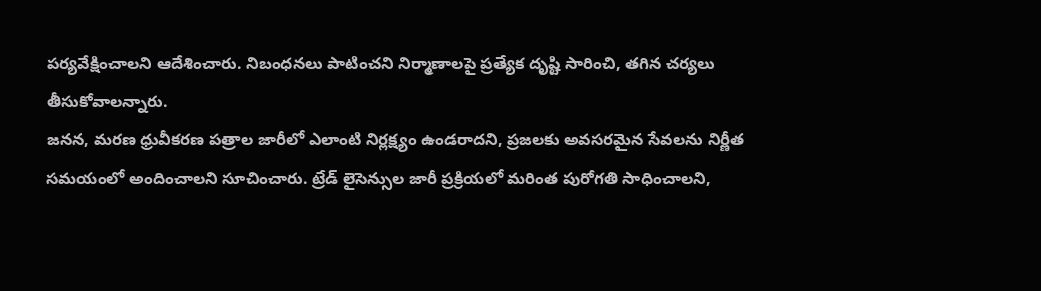పర్యవేక్షించాలని ఆదేశించారు. నిబంధనలు పాటించని నిర్మాణాలపై ప్రత్యేక దృష్టి సారించి, తగిన చర్యలు తీసుకోవాలన్నారు.
జనన, మరణ ధ్రువీకరణ పత్రాల జారీలో ఎలాంటి నిర్లక్ష్యం ఉండరాదని, ప్రజలకు అవసరమైన సేవలను నిర్ణీత సమయంలో అందించాలని సూచించారు. ట్రేడ్ లైసెన్సుల జారీ ప్రక్రియలో మరింత పురోగతి సాధించాలని,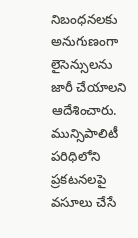నిబంధనలకు అనుగుణంగా లైసెన్సులను జారీ చేయాలని ఆదేశించారు.
మున్సిపాలిటీ పరిధిలోని ప్రకటనలపై వసూలు చేసే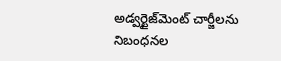అడ్వర్టైజ్‌మెంట్ చార్జీలను నిబంధనల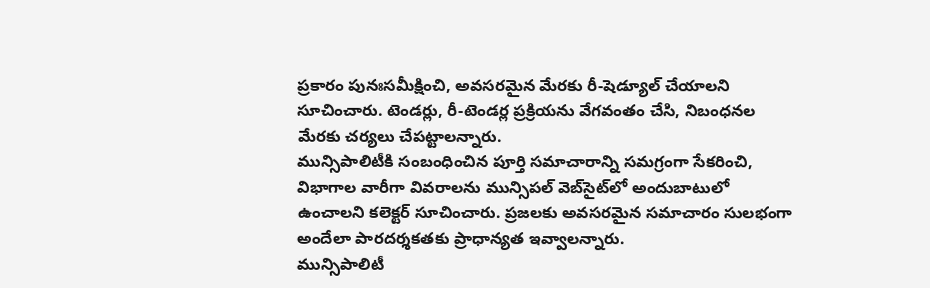ప్రకారం పునఃసమీక్షించి, అవసరమైన మేరకు రీ-షెడ్యూల్ చేయాలని సూచించారు. టెండర్లు, రీ-టెండర్ల ప్రక్రియను వేగవంతం చేసి, నిబంధనల మేరకు చర్యలు చేపట్టాలన్నారు.
మున్సిపాలిటీకి సంబంధించిన పూర్తి సమాచారాన్ని సమగ్రంగా సేకరించి, విభాగాల వారీగా వివరాలను మున్సిపల్ వెబ్‌సైట్‌లో అందుబాటులో ఉంచాలని కలెక్టర్ సూచించారు. ప్రజలకు అవసరమైన సమాచారం సులభంగా అందేలా పారదర్శకతకు ప్రాధాన్యత ఇవ్వాలన్నారు.
మున్సిపాలిటీ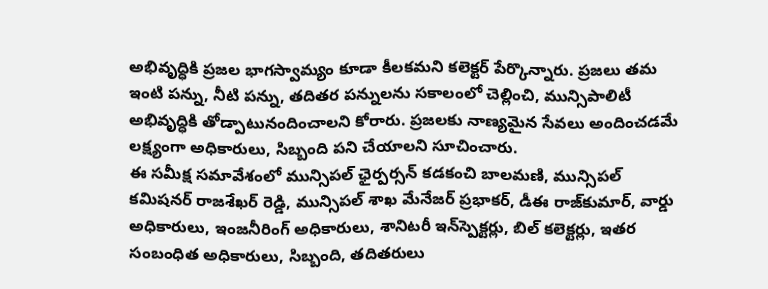అభివృద్ధికి ప్రజల భాగస్వామ్యం కూడా కీలకమని కలెక్టర్ పేర్కొన్నారు. ప్రజలు తమ ఇంటి పన్ను, నీటి పన్ను, తదితర పన్నులను సకాలంలో చెల్లించి, మున్సిపాలిటీ అభివృద్ధికి తోడ్పాటునందించాలని కోరారు. ప్రజలకు నాణ్యమైన సేవలు అందించడమే లక్ష్యంగా అధికారులు, సిబ్బంది పని చేయాలని సూచించారు.
ఈ సమీక్ష సమావేశంలో మున్సిపల్ ఛైర్పర్సన్ కడకంచి బాలమణి, మున్సిపల్ కమిషనర్ రాజశేఖర్ రెడ్డి, మున్సిపల్ శాఖ మేనేజర్ ప్రభాకర్, డీఈ రాజ్‌కుమార్, వార్డు అధికారులు, ఇంజనీరింగ్ అధికారులు, శానిటరీ ఇన్‌స్పెక్టర్లు, బిల్ కలెక్టర్లు, ఇతర సంబంధిత అధికారులు, సిబ్బంది, తదితరులు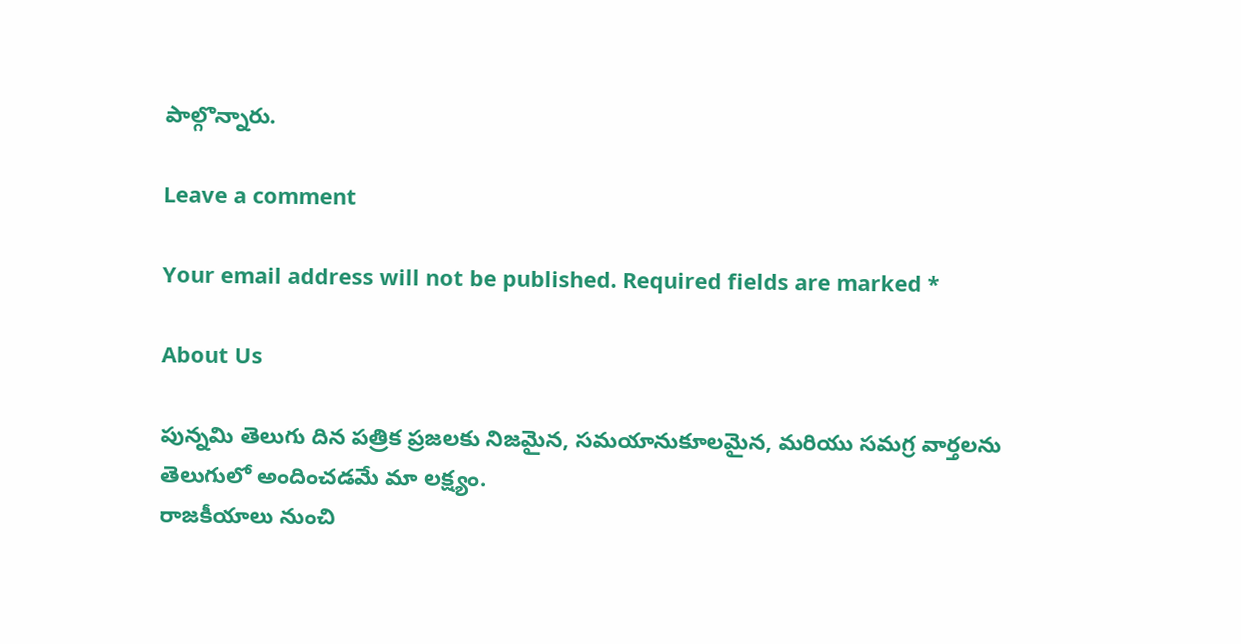పాల్గొన్నారు.

Leave a comment

Your email address will not be published. Required fields are marked *

About Us

పున్నమి తెలుగు దిన పత్రిక ప్రజలకు నిజమైన, సమయానుకూలమైన, మరియు సమగ్ర వార్తలను తెలుగులో అందించడమే మా లక్ష్యం.
రాజకీయాలు నుంచి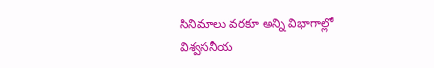సినిమాలు వరకూ అన్ని విభాగాల్లో విశ్వసనీయ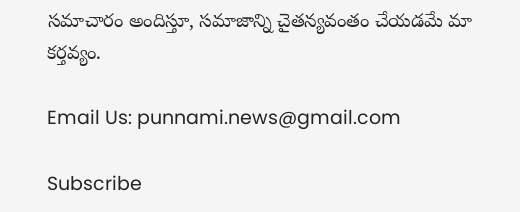సమాచారం అందిస్తూ, సమాజాన్ని చైతన్యవంతం చేయడమే మా కర్తవ్యం.

Email Us: punnami.news@gmail.com

Subscribe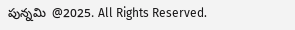పున్నమి  @2025. All Rights Reserved.